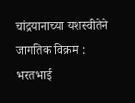चांद्रयानाच्या यशस्वीतेने जागतिक विक्रम : भरतभाई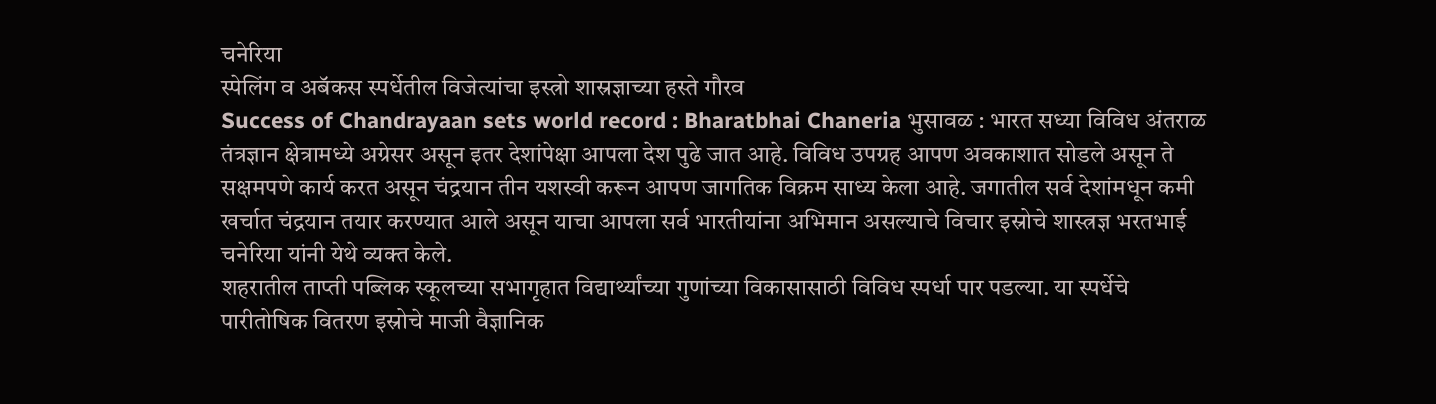चनेरिया
स्पेलिंग व अबॅकस स्पर्धेतील विजेत्यांचा इस्त्रो शास्रज्ञाच्या हस्ते गौरव
Success of Chandrayaan sets world record : Bharatbhai Chaneria भुसावळ : भारत सध्या विविध अंतराळ तंत्रज्ञान क्षेत्रामध्ये अग्रेसर असून इतर देशांपेक्षा आपला देश पुढे जात आहे. विविध उपग्रह आपण अवकाशात सोडले असून ते सक्षमपणे कार्य करत असून चंद्रयान तीन यशस्वी करून आपण जागतिक विक्रम साध्य केला आहे. जगातील सर्व देशांमधून कमी खर्चात चंद्रयान तयार करण्यात आले असून याचा आपला सर्व भारतीयांना अभिमान असल्याचे विचार इस्रोचे शास्त्रज्ञ भरतभाई चनेरिया यांनी येथे व्यक्त केले.
शहरातील ताप्ती पब्लिक स्कूलच्या सभागृहात विद्यार्थ्यांच्या गुणांच्या विकासासाठी विविध स्पर्धा पार पडल्या. या स्पर्धेचे पारीतोषिक वितरण इस्रोचे माजी वैज्ञानिक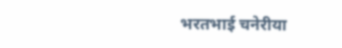भरतभाई चनेरीया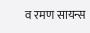व रमण सायन्स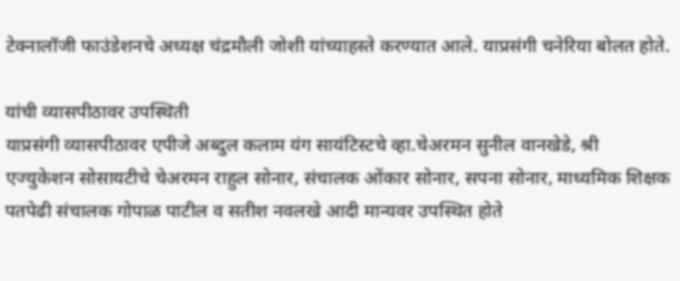टेक्नालॉजी फाउंडेशनचे अध्यक्ष चंद्रमौली जोशी यांच्याहस्ते करण्यात आले. याप्रसंगी चनेरिया बोलत होते.

यांची व्यासपीठावर उपस्थिती
याप्रसंगी व्यासपीठावर एपीजे अब्दुल कलाम यंग सायंटिस्टचे व्हा.चेअरमन सुनील वानखेडे, श्री एज्युकेशन सोसायटीचे चेअरमन राहुल सोनार, संचालक ओंकार सोनार, सपना सोनार, माध्यमिक शिक्षक पतपेढी संचालक गोपाळ पाटील व सतीश नवलखे आदी मान्यवर उपस्थित होते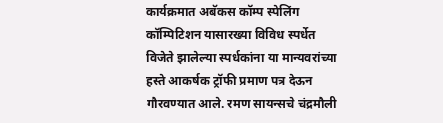कार्यक्रमात अबॅकस कॉम्प स्पेलिंग कॉम्पिटिशन यासारख्या विविध स्पर्धेत विजेते झालेल्या स्पर्धकांना या मान्यवरांच्या हस्ते आकर्षक ट्रॉफी प्रमाण पत्र देऊन गौरवण्यात आले. रमण सायन्सचे चंद्रमौली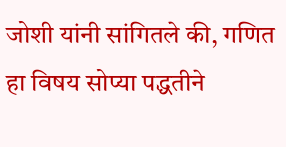जोशी यांनी सांगितले की, गणित हा विषय सोप्या पद्धतीने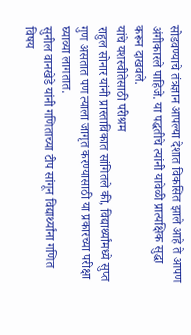सोडवण्याचे तंत्रज्ञान आपल्या देशात विकसित झाले आहे ते आपण अंगीकारले पाहिजे. या पद्धतीचे त्यांनी यावेळी प्रात्यक्षिक सुद्धा करून दाखवले.
यांचे यशस्वीतेसाठी परीश्रम
राहुल सोनार यांनी प्रास्ताविकात सांगितले की, विद्यार्थ्यांमध्ये सुप्त गुण असतात पण त्याला जागृत करण्यासाठी या प्रकारच्या परीक्षा घ्याव्या लागतात.
सुनील वानखेडे यांनी गणिताच्या टीप सांगून विद्यार्थ्यांना गणित विषय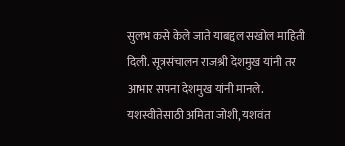सुलभ कसे केले जाते याबद्दल सखोल माहिती दिली. सूत्रसंचालन राजश्री देशमुख यांनी तर आभार सपना देशमुख यांनी मानले. यशस्वीतेसाठी अमिता जोशी, यशवंत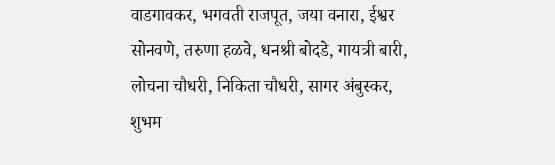वाडगावकर, भगवती राजपूत, जया वनारा, ईश्वर सोनवणे, तरुणा हळवे, धनश्री बोदडे, गायत्री बारी, लोचना चौधरी, निकिता चौधरी, सागर अंबुस्कर, शुभम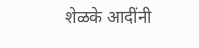शेळके आदींनी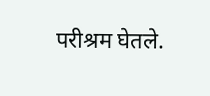परीश्रम घेतले.